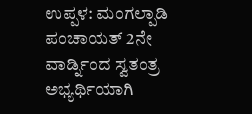ಉಪ್ಪಳ: ಮಂಗಲ್ಪಾಡಿ ಪಂಚಾಯತ್ 2ನೇ ವಾರ್ಡ್ನಿಂದ ಸ್ವತಂತ್ರ ಅಭ್ಯರ್ಥಿಯಾಗಿ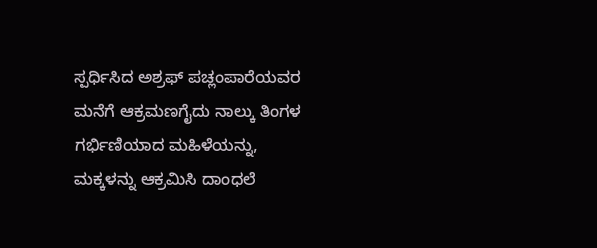ಸ್ಪರ್ಧಿಸಿದ ಅಶ್ರಫ್ ಪಚ್ಲಂಪಾರೆಯವರ ಮನೆಗೆ ಆಕ್ರಮಣಗೈದು ನಾಲ್ಕು ತಿಂಗಳ ಗರ್ಭಿಣಿಯಾದ ಮಹಿಳೆಯನ್ನು, ಮಕ್ಕಳನ್ನು ಆಕ್ರಮಿಸಿ ದಾಂಧಲೆ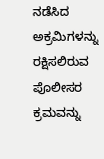ನಡೆಸಿದ ಅಕ್ರಮಿಗಳನ್ನು ರಕ್ಷಿಸಲಿರುವ ಪೊಲೀಸರ ಕ್ರಮವನ್ನು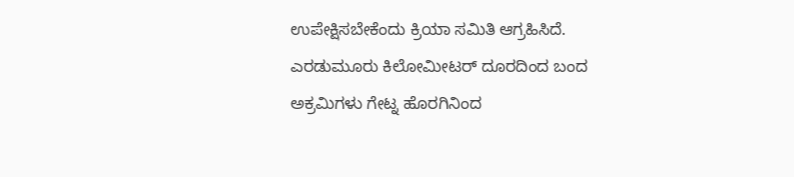ಉಪೇಕ್ಷಿಸಬೇಕೆಂದು ಕ್ರಿಯಾ ಸಮಿತಿ ಆಗ್ರಹಿಸಿದೆ. ಎರಡುಮೂರು ಕಿಲೋಮೀಟರ್ ದೂರದಿಂದ ಬಂದ ಅಕ್ರಮಿಗಳು ಗೇಟ್ನ ಹೊರಗಿನಿಂದ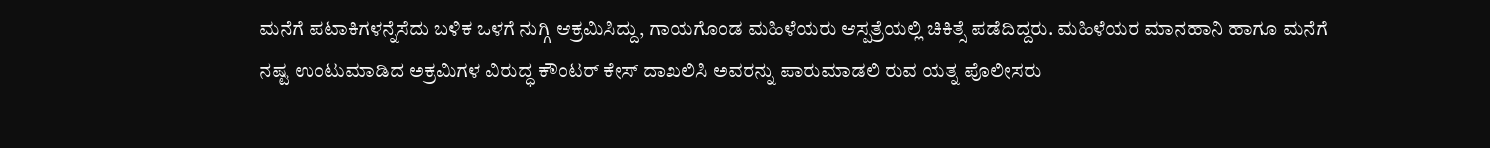ಮನೆಗೆ ಪಟಾಕಿಗಳನ್ನೆಸೆದು ಬಳಿಕ ಒಳಗೆ ನುಗ್ಗಿ ಆಕ್ರಮಿಸಿದ್ದು, ಗಾಯಗೊಂಡ ಮಹಿಳೆಯರು ಆಸ್ಪತ್ರೆಯಲ್ಲಿ ಚಿಕಿತ್ಸೆ ಪಡೆದಿದ್ದರು. ಮಹಿಳೆಯರ ಮಾನಹಾನಿ ಹಾಗೂ ಮನೆಗೆ ನಷ್ಟ ಉಂಟುಮಾಡಿದ ಅಕ್ರಮಿಗಳ ವಿರುದ್ಧ ಕೌಂಟರ್ ಕೇಸ್ ದಾಖಲಿಸಿ ಅವರನ್ನು ಪಾರುಮಾಡಲಿ ರುವ ಯತ್ನ ಪೊಲೀಸರು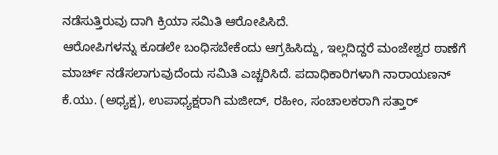ನಡೆಸುತ್ತಿರುವು ದಾಗಿ ಕ್ರಿಯಾ ಸಮಿತಿ ಆರೋಪಿಸಿದೆ.
ಆರೋಪಿಗಳನ್ನು ಕೂಡಲೇ ಬಂಧಿಸಬೇಕೆಂದು ಆಗ್ರಹಿಸಿದ್ದು, ಇಲ್ಲದಿದ್ದರೆ ಮಂಜೇಶ್ವರ ಠಾಣೆಗೆ ಮಾರ್ಚ್ ನಡೆಸಲಾಗುವುದೆಂದು ಸಮಿತಿ ಎಚ್ಚರಿಸಿದೆ. ಪದಾಧಿಕಾರಿಗಳಾಗಿ ನಾರಾಯಣನ್ ಕೆ.ಯು. (ಅಧ್ಯಕ್ಷ), ಉಪಾಧ್ಯಕ್ಷರಾಗಿ ಮಜೀದ್, ರಹೀಂ, ಸಂಚಾಲಕರಾಗಿ ಸತ್ತಾರ್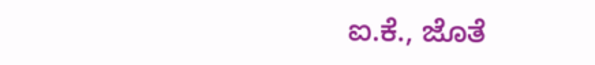ಐ.ಕೆ., ಜೊತೆ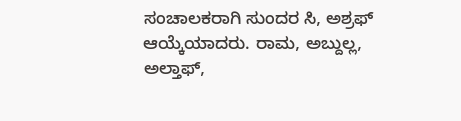ಸಂಚಾಲಕರಾಗಿ ಸುಂದರ ಸಿ, ಅಶ್ರಫ್ ಆಯ್ಕೆಯಾದರು. ರಾಮ, ಅಬ್ದುಲ್ಲ, ಅಲ್ತಾಫ್,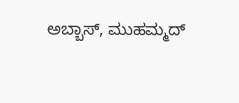ಅಬ್ಬಾಸ್, ಮುಹಮ್ಮದ್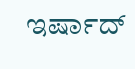ಇರ್ಷಾದ್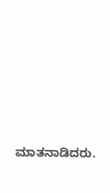ಮಾತನಾಡಿದರು.